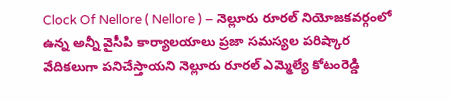Clock Of Nellore ( Nellore ) – నెల్లూరు రూరల్ నియోజకవర్గంలో ఉన్న అన్నీ వైసీపి కార్యాలయాలు ప్రజా సమస్యల పరిష్కార వేదికలుగా పనిచేస్తాయని నెల్లూరు రూరల్ ఎమ్మెల్యే కోటంరెడ్డి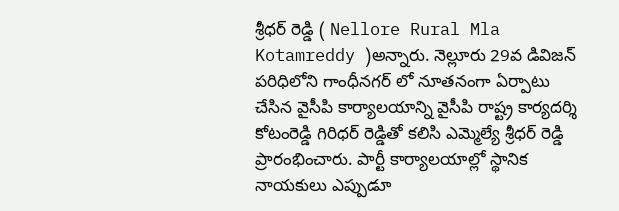శ్రీధర్ రెడ్డి ( Nellore Rural Mla Kotamreddy )అన్నారు. నెల్లూరు 29వ డివిజన్ పరిధిలోని గాంధీనగర్ లో నూతనంగా ఏర్పాటు చేసిన వైసీపి కార్యాలయాన్ని వైసీపి రాష్ట్ర కార్యదర్శి కోటంరెడ్డి గిరిధర్ రెడ్డితో కలిసి ఎమ్మెల్యే శ్రీధర్ రెడ్డి ప్రారంభించారు. పార్టీ కార్యాలయాల్లో స్థానిక నాయకులు ఎప్పుడూ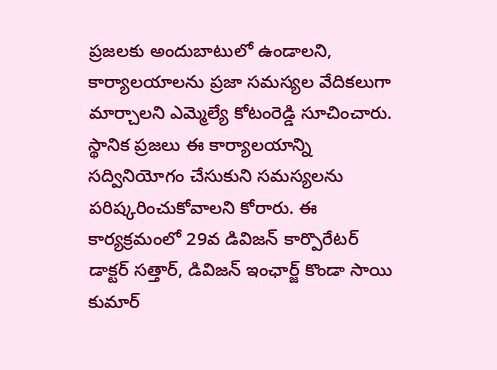ప్రజలకు అందుబాటులో ఉండాలని, కార్యాలయాలను ప్రజా సమస్యల వేదికలుగా మార్చాలని ఎమ్మెల్యే కోటంరెడ్డి సూచించారు. స్థానిక ప్రజలు ఈ కార్యాలయాన్ని సద్వినియోగం చేసుకుని సమస్యలను పరిష్కరించుకోవాలని కోరారు. ఈ కార్యక్రమంలో 29వ డివిజన్ కార్పొరేటర్ డాక్టర్ సత్తార్, డివిజన్ ఇంఛార్జ్ కొండా సాయి కుమార్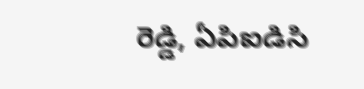రెడ్డి, ఏపిఐడిసి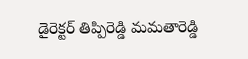డైరెక్టర్ తిప్పిరెడ్డి మమతారెడ్డి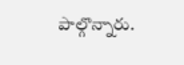పాల్గొన్నారు.